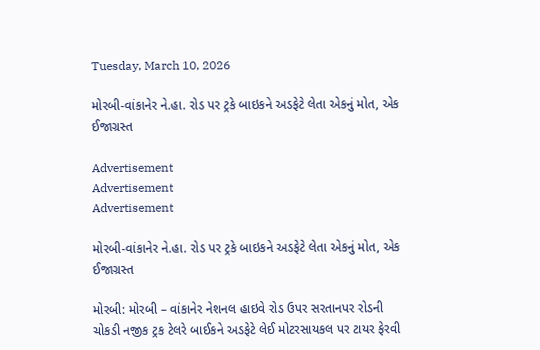Tuesday, March 10, 2026

મોરબી-વાંકાનેર ને.હા. રોડ પર ટ્રકે બાઇકને અડફેટે લેતા એકનું મોત, એક ઈજાગ્રસ્ત

Advertisement
Advertisement
Advertisement

મોરબી-વાંકાનેર ને.હા. રોડ પર ટ્રકે બાઇકને અડફેટે લેતા એકનું મોત, એક ઈજાગ્રસ્ત

મોરબી: મોરબી – વાંકાનેર નેશનલ હાઇવે રોડ ઉપર સરતાનપર રોડની ચોકડી નજીક ટ્રક ટેલરે બાઈકને અડફેટે લેઈ મોટરસાયકલ પર ટાયર ફેરવી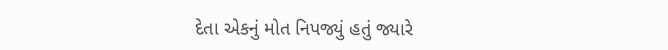દેતા એકનું મોત નિપજ્યું હતું જ્યારે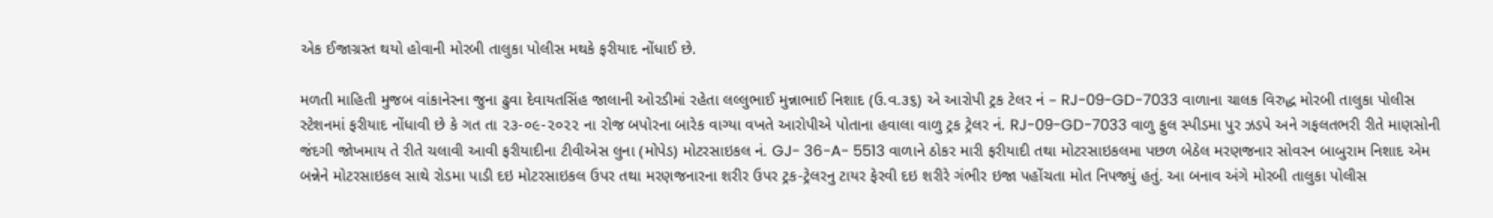એક ઈજાગ્રસ્ત થયો હોવાની મોરબી તાલુકા પોલીસ મથકે ફરીયાદ નોંધાઈ છે.

મળતી માહિતી મુજબ વાંકાનેરના જુના ઢુવા દેવાયતસિંહ જાલાની ઓરડીમાં રહેતા લલ્લુભાઈ મુન્નાભાઈ નિશાદ (ઉ.વ.૩૬) એ આરોપી ટ્રક ટેલર નં – RJ-09-GD-7033 વાળાના ચાલક વિરુદ્ધ મોરબી તાલુકા પોલીસ સ્ટેશનમાં ફરીયાદ નોંધાવી છે કે ગત તા ૨૩-૦૯-૨૦૨૨ ના રોજ બપોરના બારેક વાગ્યા વખતે આરોપીએ પોતાના હવાલા વાળુ ટ્રક ટ્રેલર નં. RJ-09-GD-7033 વાળુ ફુલ સ્પીડમા પુર ઝડપે અને ગફલતભરી રીતે માણસોની જંદગી જોખમાય તે રીતે ચલાવી આવી ફરીયાદીના ટીવીએસ લુના (મોપેડ) મોટરસાઇકલ નં. GJ- 36-A- 5513 વાળાને ઠોકર મારી ફરીયાદી તથા મોટરસાઇકલમા પછળ બેઠેલ મરણજનાર સોવરન બાબુરામ નિશાદ એમ બન્નેને મોટરસાઇકલ સાથે રોડમા પાડી દઇ મોટરસાઇકલ ઉપર તથા મરણજનારના શરીર ઉપર ટ્રક-ટ્રેલરનુ ટાયર ફેરવી દઇ શરીરે ગંભીર ઇજા પહોંચતા મોત નિપજ્યું હતું. આ બનાવ અંગે મોરબી તાલુકા પોલીસ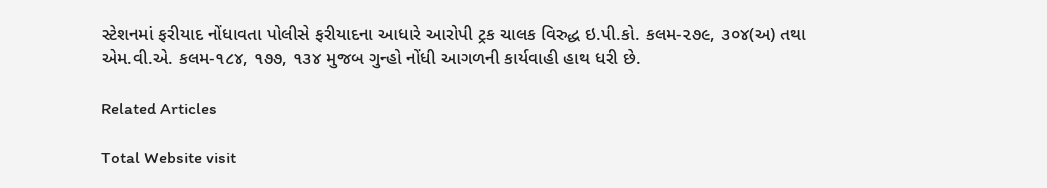સ્ટેશનમાં ફરીયાદ નોંધાવતા પોલીસે ફરીયાદના આધારે આરોપી ટ્રક ચાલક વિરુદ્ધ ઇ.પી.કો. કલમ-૨૭૯, ૩૦૪(અ) તથા એમ.વી.એ. કલમ-૧૮૪, ૧૭૭, ૧૩૪ મુજબ ગુન્હો નોંધી આગળની કાર્યવાહી હાથ ધરી છે.

Related Articles

Total Website visit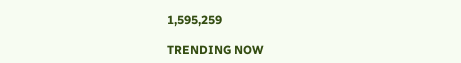1,595,259

TRENDING NOW